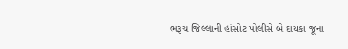ભરૂચ જિલ્લાની હાંસોટ પોલીસે બે દાયકા જૂના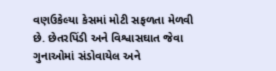વણઉકેલ્યા કેસમાં મોટી સફળતા મેળવી છે. છેતરપિંડી અને વિશ્વાસઘાત જેવા ગુનાઓમાં સંડોવાયેલ અને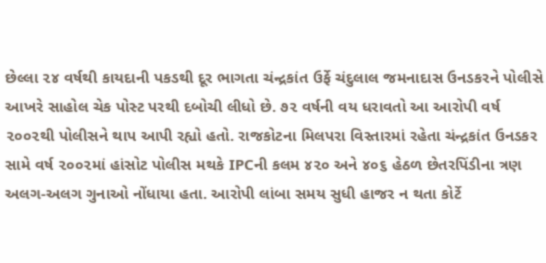છેલ્લા ૨૪ વર્ષથી કાયદાની પકડથી દૂર ભાગતા ચંન્દ્રકાંત ઉર્ફે ચંદુલાલ જમનાદાસ ઉનડકરને પોલીસે આખરે સાહોલ ચેક પોસ્ટ પરથી દબોચી લીધો છે. ૭૨ વર્ષની વય ધરાવતો આ આરોપી વર્ષ ૨૦૦૨થી પોલીસને થાપ આપી રહ્યો હતો. રાજકોટના મિલપરા વિસ્તારમાં રહેતા ચંન્દ્રકાંત ઉનડકર સામે વર્ષ ૨૦૦૨માં હાંસોટ પોલીસ મથકે IPCની કલમ ૪૨૦ અને ૪૦૬ હેઠળ છેતરપિંડીના ત્રણ અલગ-અલગ ગુનાઓ નોંધાયા હતા. આરોપી લાંબા સમય સુધી હાજર ન થતા કોર્ટે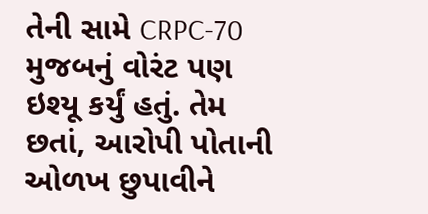તેની સામે CRPC-70 મુજબનું વોરંટ પણ ઇશ્યૂ કર્યું હતું. તેમ છતાં, આરોપી પોતાની ઓળખ છુપાવીને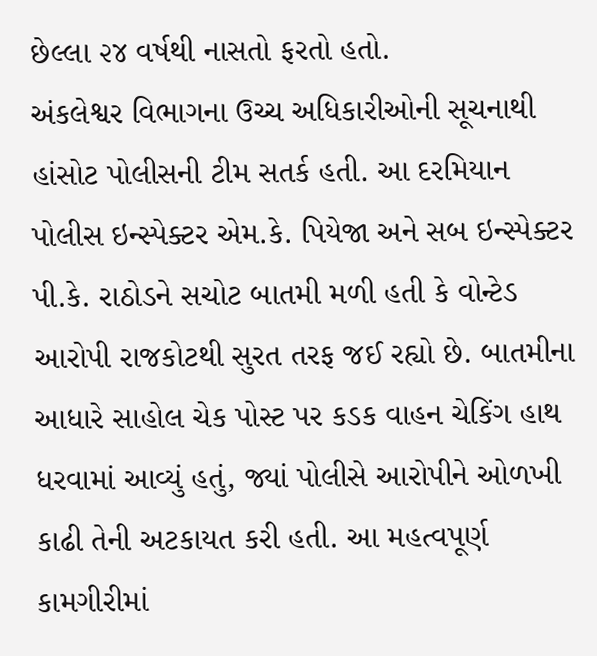છેલ્લા ૨૪ વર્ષથી નાસતો ફરતો હતો.
અંકલેશ્વર વિભાગના ઉચ્ચ અધિકારીઓની સૂચનાથી હાંસોટ પોલીસની ટીમ સતર્ક હતી. આ દરમિયાન પોલીસ ઇન્સ્પેક્ટર એમ.કે. પિયેજા અને સબ ઇન્સ્પેક્ટર પી.કે. રાઠોડને સચોટ બાતમી મળી હતી કે વોન્ટેડ આરોપી રાજકોટથી સુરત તરફ જઈ રહ્યો છે. બાતમીના આધારે સાહોલ ચેક પોસ્ટ પર કડક વાહન ચેકિંગ હાથ ધરવામાં આવ્યું હતું, જ્યાં પોલીસે આરોપીને ઓળખી કાઢી તેની અટકાયત કરી હતી. આ મહત્વપૂર્ણ કામગીરીમાં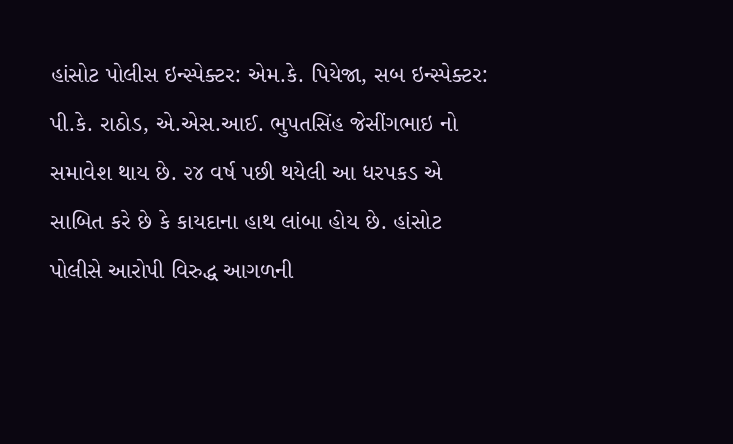હાંસોટ પોલીસ ઇન્સ્પેક્ટર: એમ.કે. પિયેજા, સબ ઇન્સ્પેક્ટર: પી.કે. રાઠોડ, એ.એસ.આઈ. ભુપતસિંહ જેસીંગભાઇ નો સમાવેશ થાય છે. ૨૪ વર્ષ પછી થયેલી આ ધરપકડ એ સાબિત કરે છે કે કાયદાના હાથ લાંબા હોય છે. હાંસોટ પોલીસે આરોપી વિરુદ્ધ આગળની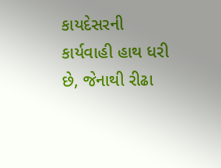કાયદેસરની કાર્યવાહી હાથ ધરી છે, જેનાથી રીઢા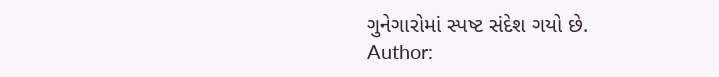ગુનેગારોમાં સ્પષ્ટ સંદેશ ગયો છે.
Author: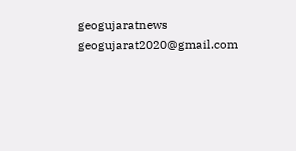geogujaratnews
geogujarat2020@gmail.com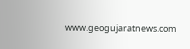www.geogujaratnews.com